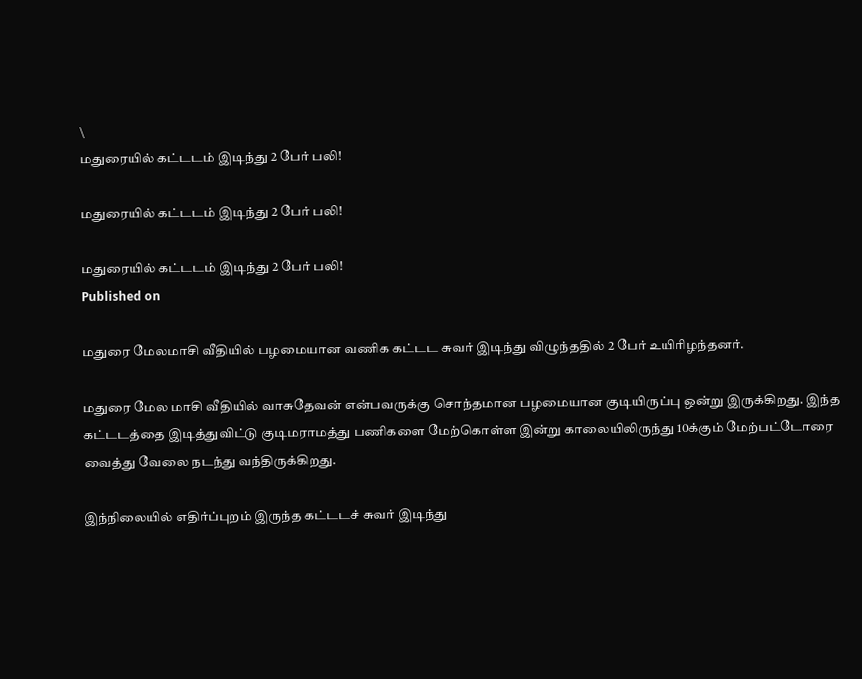\
மதுரையில் கட்டடம் இடிந்து 2 பேர் பலி!

மதுரையில் கட்டடம் இடிந்து 2 பேர் பலி!

மதுரையில் கட்டடம் இடிந்து 2 பேர் பலி!
Published on

மதுரை மேலமாசி வீதியில் பழமையான வணிக கட்டட சுவர் இடிந்து விழுந்ததில் 2 பேர் உயிரிழந்தனர்.

மதுரை மேல மாசி வீதியில் வாசுதேவன் என்பவருக்கு சொந்தமான பழமையான குடியிருப்பு ஒன்று இருக்கிறது. இந்த கட்டடத்தை இடித்துவிட்டு குடிமராமத்து பணிகளை மேற்கொள்ள இன்று காலையிலிருந்து 10க்கும் மேற்பட்டோரை வைத்து வேலை நடந்து வந்திருக்கிறது.

இந்நிலையில் எதிர்ப்புறம் இருந்த கட்டடச் சுவர் இடிந்து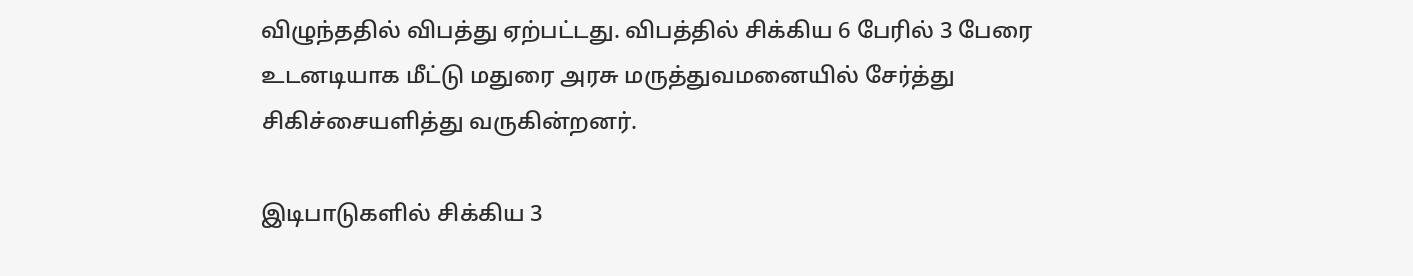விழுந்ததில் விபத்து ஏற்பட்டது. விபத்தில் சிக்கிய 6 பேரில் 3 பேரை உடனடியாக மீட்டு மதுரை அரசு மருத்துவமனையில் சேர்த்து சிகிச்சையளித்து வருகின்றனர்.

இடிபாடுகளில் சிக்கிய 3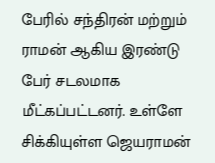பேரில் சந்திரன் மற்றும் ராமன் ஆகிய இரண்டு பேர் சடலமாக மீட்கப்பட்டனர். உள்ளே சிக்கியுள்ள ஜெயராமன்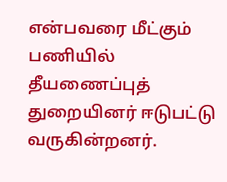என்பவரை மீட்கும் பணியில் தீயணைப்புத் துறையினர் ஈடுபட்டு வருகின்றனர்.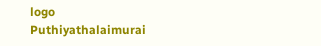logo
Puthiyathalaimurai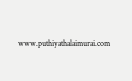www.puthiyathalaimurai.com